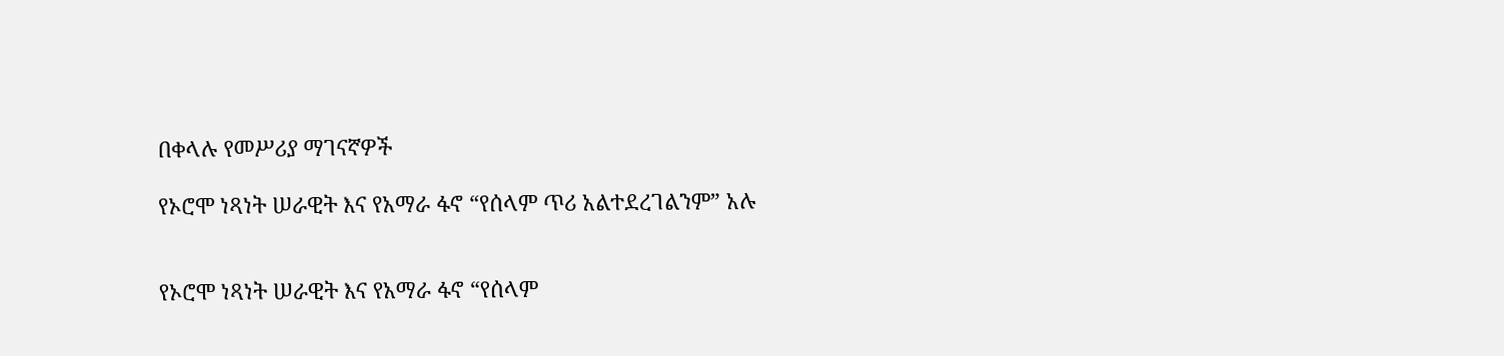በቀላሉ የመሥሪያ ማገናኛዎች

የኦሮሞ ነጻነት ሠራዊት እና የአማራ ፋኖ “የሰላም ጥሪ አልተደረገልንም” አሉ


የኦሮሞ ነጻነት ሠራዊት እና የአማራ ፋኖ “የሰላም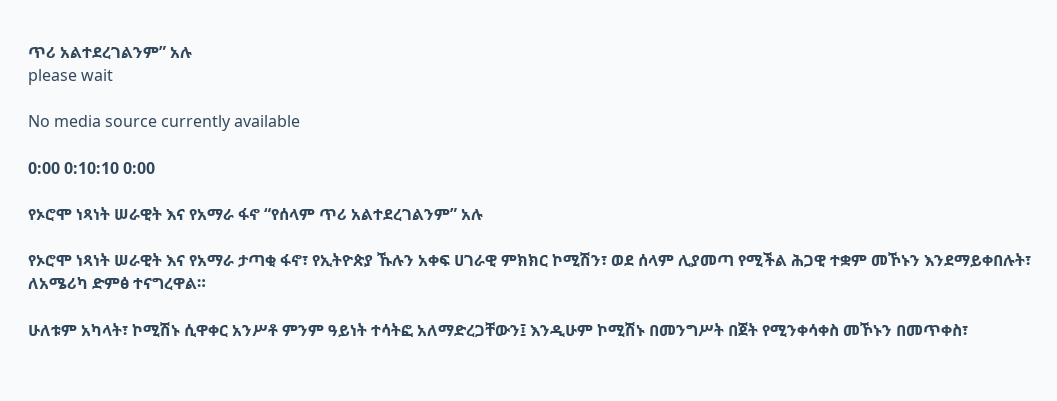ጥሪ አልተደረገልንም” አሉ
please wait

No media source currently available

0:00 0:10:10 0:00

የኦሮሞ ነጻነት ሠራዊት እና የአማራ ፋኖ “የሰላም ጥሪ አልተደረገልንም” አሉ

የኦሮሞ ነጻነት ሠራዊት እና የአማራ ታጣቂ ፋኖ፣ የኢትዮጵያ ኹሉን አቀፍ ሀገራዊ ምክክር ኮሚሽን፣ ወደ ሰላም ሊያመጣ የሚችል ሕጋዊ ተቋም መኾኑን እንደማይቀበሉት፣ ለአሜሪካ ድምፅ ተናግረዋል።

ሁለቱም አካላት፣ ኮሚሽኑ ሲዋቀር አንሥቶ ምንም ዓይነት ተሳትፎ አለማድረጋቸውን፤ እንዲሁም ኮሚሽኑ በመንግሥት በጀት የሚንቀሳቀስ መኾኑን በመጥቀስ፣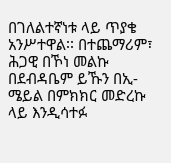በገለልተኛነቱ ላይ ጥያቄ አንሥተዋል፡፡ በተጨማሪም፣ ሕጋዊ በኾነ መልኩ በደብዳቤም ይኹን በኢ-ሜይል በምክክር መድረኩ ላይ እንዲሳተፉ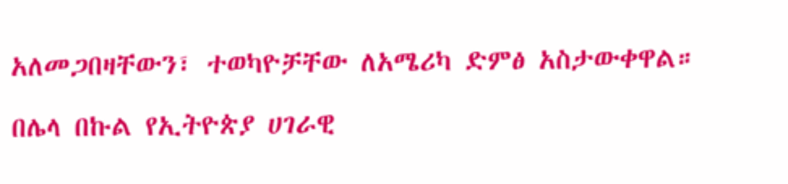አለመጋበዛቸውን፣ ተወካዮቻቸው ለአሜሪካ ድምፅ አስታውቀዋል።

በሌላ በኩል የኢትዮጵያ ሀገራዊ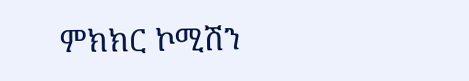ምክክር ኮሚሽን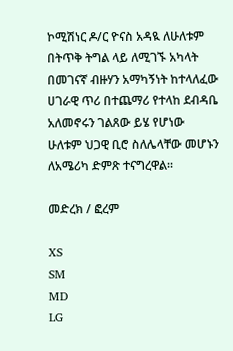ኮሚሽነር ዶ/ር ዮናስ አዳዪ ለሁለቱም በትጥቅ ትግል ላይ ለሚገኙ አካላት በመገናኛ ብዙሃን አማካኝነት ከተላለፈው ሀገራዊ ጥሪ በተጨማሪ የተላከ ደብዳቤ አለመኖሩን ገልጸው ይሄ የሆነው ሁለቱም ህጋዊ ቢሮ ስለሌላቸው መሆኑን ለአሜሪካ ድምጽ ተናግረዋል።

መድረክ / ፎረም

XS
SM
MD
LG